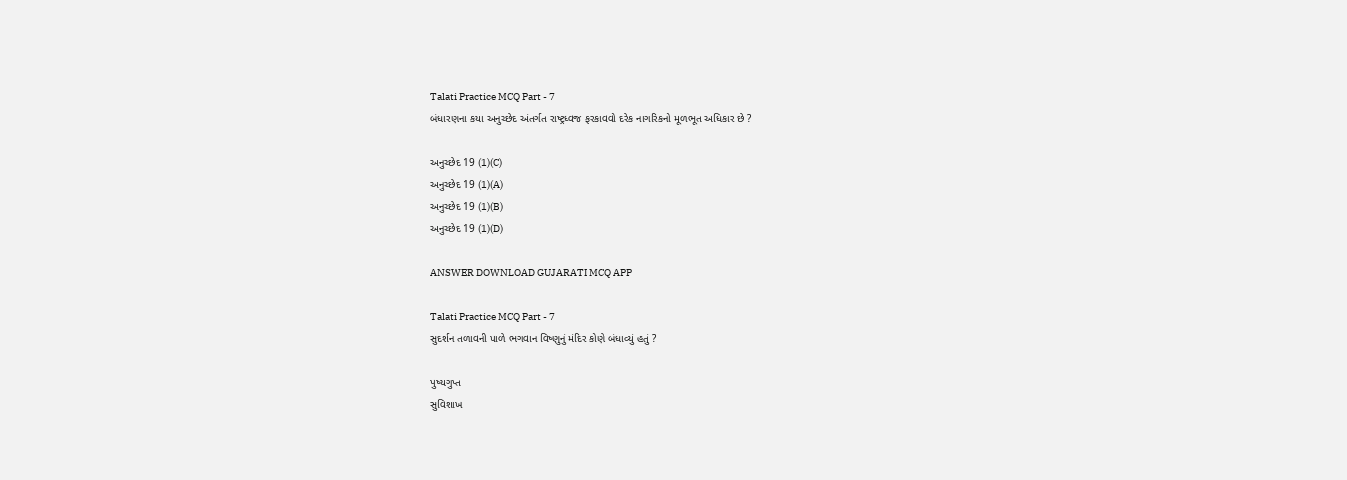Talati Practice MCQ Part - 7
બંધારણના કયા અનુચ્છેદ અંતર્ગત રાષ્ટ્રધ્વજ ફરકાવવો દરેક નાગરિકનો મૂળભૂત અધિકાર છે ?

અનુચ્છેદ 19 (1)(C)
અનુચ્છેદ 19 (1)(A)
અનુચ્છેદ 19 (1)(B)
અનુચ્છેદ 19 (1)(D)

ANSWER DOWNLOAD GUJARATI MCQ APP

Talati Practice MCQ Part - 7
સુદર્શન તળાવની પાળે ભગવાન વિષ્ણુનું મંદિર કોણે બંધાવ્યું હતું ?

પુષ્યગુપ્ત
સુવિશાખ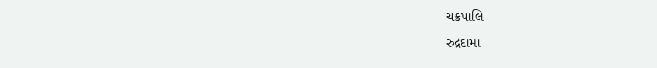ચક્રપાલિ
રુદ્રદામા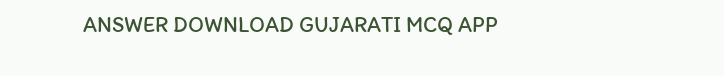ANSWER DOWNLOAD GUJARATI MCQ APP